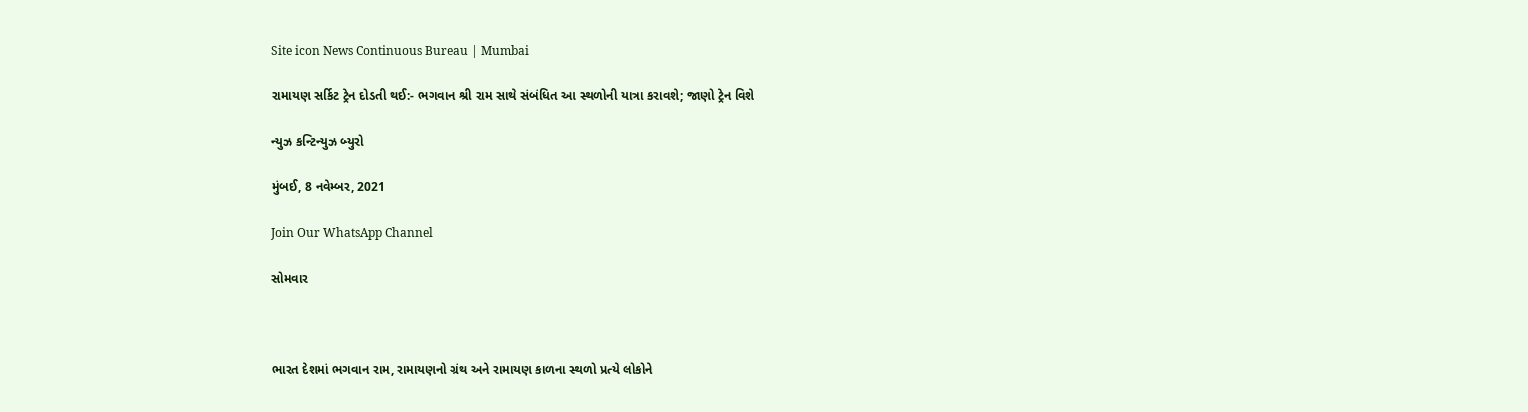Site icon News Continuous Bureau | Mumbai

રામાયણ સર્કિટ ટ્રેન દોડતી થઈ:- ભગવાન શ્રી રામ સાથે સંબંધિત આ સ્થળોની યાત્રા કરાવશે; જાણો ટ્રેન વિશે

ન્યુઝ કન્ટિન્યુઝ બ્યુરો

મુંબઈ, 8 નવેમ્બર, 2021

Join Our WhatsApp Channel

સોમવાર



ભારત દેશમાં ભગવાન રામ, રામાયણનો ગ્રંથ અને રામાયણ કાળના સ્થળો પ્રત્યે લોકોને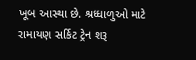ખૂબ આસ્થા છે. શ્રધ્ધાળુઓ માટે રામાયણ સર્કિટ ટ્રેન શરૂ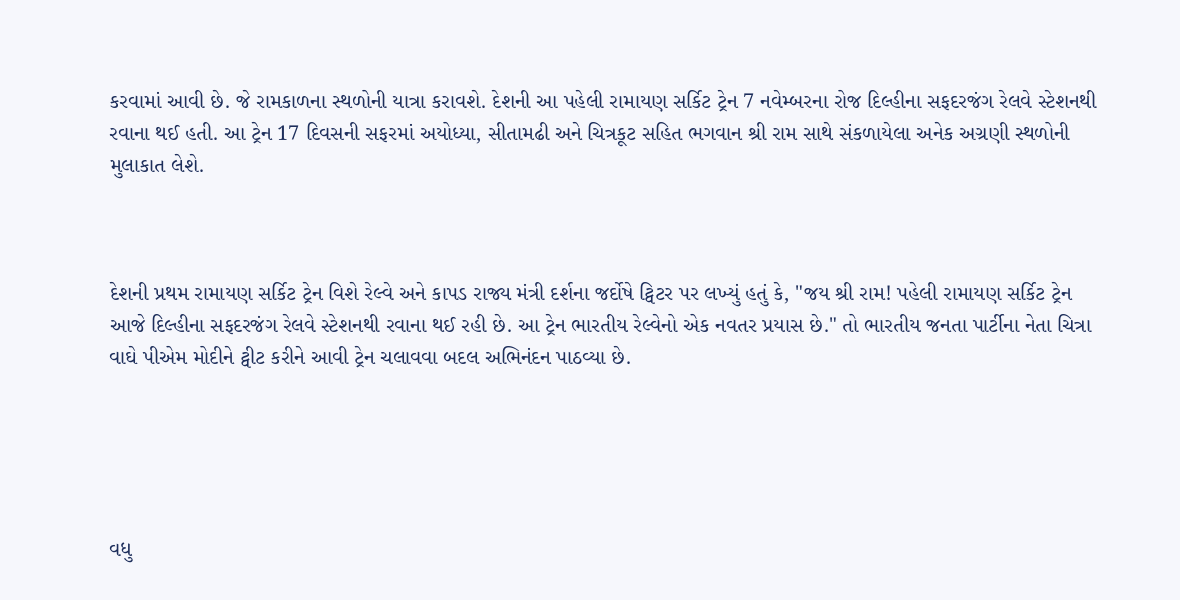કરવામાં આવી છે. જે રામકાળના સ્થળોની યાત્રા કરાવશે. દેશની આ પહેલી રામાયણ સર્કિટ ટ્રેન 7 નવેમ્બરના રોજ દિલ્હીના સફદરજંગ રેલવે સ્ટેશનથી રવાના થઈ હતી. આ ટ્રેન 17 દિવસની સફરમાં અયોધ્યા, સીતામઢી અને ચિત્રકૂટ સહિત ભગવાન શ્રી રામ સાથે સંકળાયેલા અનેક અગ્રણી સ્થળોની મુલાકાત લેશે.



દેશની પ્રથમ રામાયણ સર્કિટ ટ્રેન વિશે રેલ્વે અને કાપડ રાજ્ય મંત્રી દર્શના જર્દોષે ટ્વિટર પર લખ્યું હતું કે, "જય શ્રી રામ! પહેલી રામાયણ સર્કિટ ટ્રેન આજે દિલ્હીના સફદરજંગ રેલવે સ્ટેશનથી રવાના થઈ રહી છે. આ ટ્રેન ભારતીય રેલ્વેનો એક નવતર પ્રયાસ છે." તો ભારતીય જનતા પાર્ટીના નેતા ચિત્રા વાઘે પીએમ મોદીને ટ્વીટ કરીને આવી ટ્રેન ચલાવવા બદલ અભિનંદન પાઠવ્યા છે.





વધુ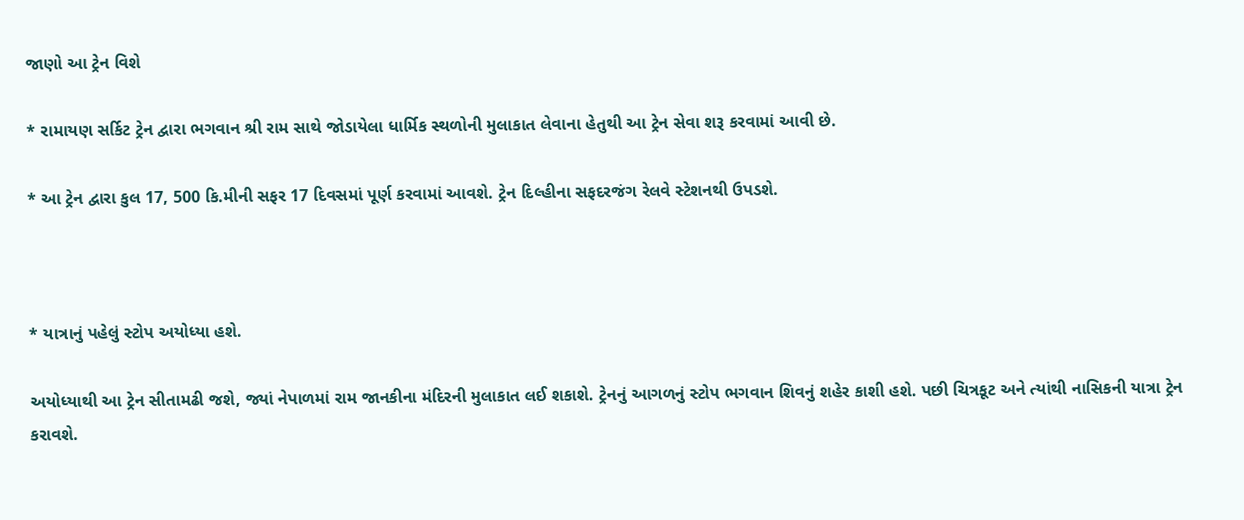જાણો આ ટ્રેન વિશે

* રામાયણ સર્કિટ ટ્રેન દ્વારા ભગવાન શ્રી રામ સાથે જોડાયેલા ધાર્મિક સ્થળોની મુલાકાત લેવાના હેતુથી આ ટ્રેન સેવા શરૂ કરવામાં આવી છે.

* આ ટ્રેન દ્વારા કુલ 17, 500 કિ.મીની સફર 17 દિવસમાં પૂર્ણ કરવામાં આવશે. ટ્રેન દિલ્હીના સફદરજંગ રેલવે સ્ટેશનથી ઉપડશે.



* યાત્રાનું પહેલું સ્ટોપ અયોધ્યા હશે.

અયોધ્યાથી આ ટ્રેન સીતામઢી જશે, જ્યાં નેપાળમાં રામ જાનકીના મંદિરની મુલાકાત લઈ શકાશે. ટ્રેનનું આગળનું સ્ટોપ ભગવાન શિવનું શહેર કાશી હશે. પછી ચિત્રકૂટ અને ત્યાંથી નાસિકની યાત્રા ટ્રેન કરાવશે.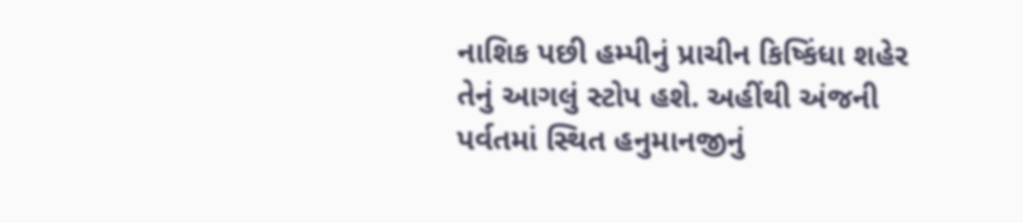નાશિક પછી હમ્પીનું પ્રાચીન કિષ્કિંધા શહેર તેનું આગલું સ્ટોપ હશે. અહીંથી અંજની પર્વતમાં સ્થિત હનુમાનજીનું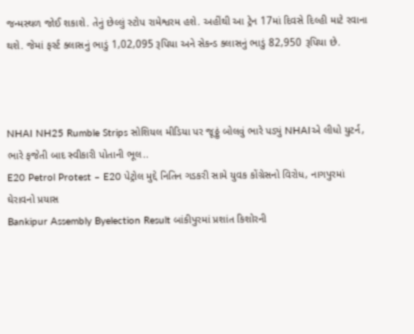જન્મસ્થળ જોઈ શકાશે. તેનું છેલ્લું સ્ટોપ રામેશ્વરમ હશે. અહીંથી આ ટ્રેન 17માં દિવસે દિલ્હી માટે રવાના થશે. જેમાં ફર્સ્ટ ક્લાસનું ભાડું 1,02,095 રૂપિયા અને સેકન્ડ ક્લાસનું ભાડું 82,950 રૂપિયા છે.



NHAI NH25 Rumble Strips સોશિયલ મીડિયા પર જૂઠ્ઠું બોલવું ભારે પડ્યું NHAIએ લીધો યુટર્ન, ભારે ફજેતી બાદ સ્વીકારી પોતાની ભૂલ..
E20 Petrol Protest – E20 પેટ્રોલ મુદ્દે નિતિન ગડકરી સામે યુવક કોંગ્રેસનો વિરોધ, નાગપુરમાં ઘેરાવનો પ્રયાસ
Bankipur Assembly Byelection Result બાંકીપુરમાં પ્રશાંત કિશોરની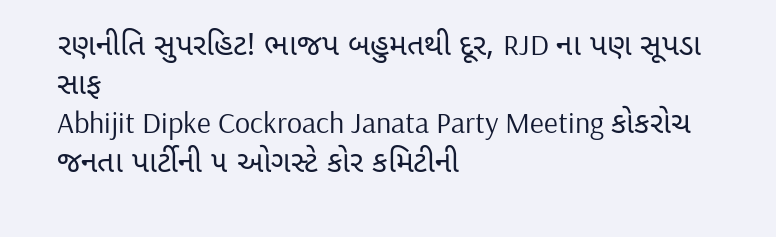રણનીતિ સુપરહિટ! ભાજપ બહુમતથી દૂર, RJD ના પણ સૂપડા સાફ
Abhijit Dipke Cockroach Janata Party Meeting કોકરોચ જનતા પાર્ટીની ૫ ઓગસ્ટે કોર કમિટીની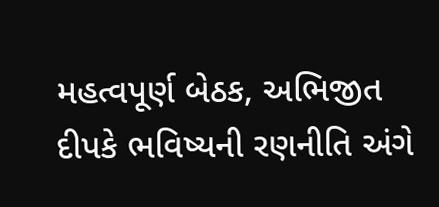મહત્વપૂર્ણ બેઠક, અભિજીત દીપકે ભવિષ્યની રણનીતિ અંગે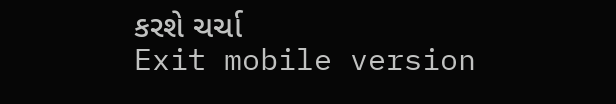કરશે ચર્ચા
Exit mobile version